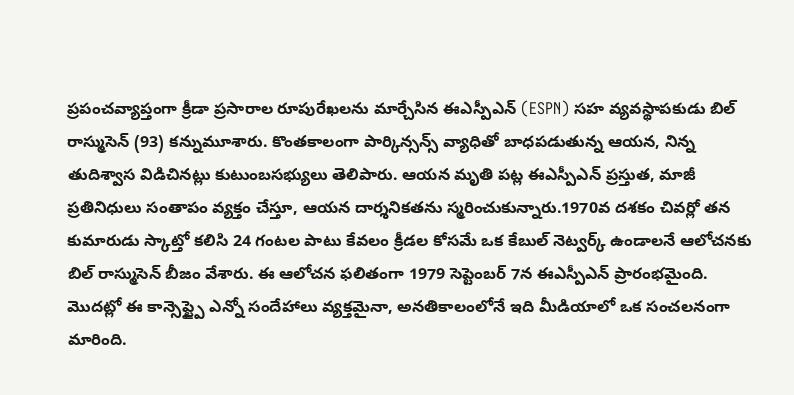ప్రపంచవ్యాప్తంగా క్రీడా ప్రసారాల రూపురేఖలను మార్చేసిన ఈఎస్పీఎన్ (ESPN) సహ వ్యవస్థాపకుడు బిల్ రాస్ముసెన్ (93) కన్నుమూశారు. కొంతకాలంగా పార్కిన్సన్స్ వ్యాధితో బాధపడుతున్న ఆయన, నిన్న తుదిశ్వాస విడిచినట్లు కుటుంబసభ్యులు తెలిపారు. ఆయన మృతి పట్ల ఈఎస్పీఎన్ ప్రస్తుత, మాజీ ప్రతినిధులు సంతాపం వ్యక్తం చేస్తూ, ఆయన దార్శనికతను స్మరించుకున్నారు.1970వ దశకం చివర్లో తన కుమారుడు స్కాట్తో కలిసి 24 గంటల పాటు కేవలం క్రీడల కోసమే ఒక కేబుల్ నెట్వర్క్ ఉండాలనే ఆలోచనకు బిల్ రాస్ముసెన్ బీజం వేశారు. ఈ ఆలోచన ఫలితంగా 1979 సెప్టెంబర్ 7న ఈఎస్పీఎన్ ప్రారంభమైంది. మొదట్లో ఈ కాన్సెప్ట్పై ఎన్నో సందేహాలు వ్యక్తమైనా, అనతికాలంలోనే ఇది మీడియాలో ఒక సంచలనంగా మారింది.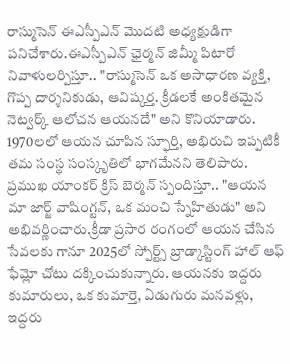రాస్ముసెన్ ఈఎస్పీఎన్ మొదటి అధ్యక్షుడిగా పనిచేశారు.ఈఎస్పీఎన్ ఛైర్మన్ జిమ్మీ పిటారో నివాళులర్పిస్తూ.. "రాస్ముసెన్ ఒక అసాధారణ వ్యక్తి, గొప్ప దార్శనికుడు, ఆవిష్కర్త. క్రీడలకే అంకితమైన నెట్వర్క్ ఆలోచన ఆయనదే" అని కొనియాడారు. 1970లలో ఆయన చూపిన స్ఫూర్తి, అభిరుచి ఇప్పటికీ తమ సంస్థ సంస్కృతిలో భాగమేనని తెలిపారు. ప్రముఖ యాంకర్ క్రిస్ బెర్మన్ స్పందిస్తూ.. "ఆయన మా జార్జ్ వాషింగ్టన్, ఒక మంచి స్నేహితుడు" అని అభివర్ణించారు.క్రీడా ప్రసార రంగంలో ఆయన చేసిన సేవలకు గానూ 2025లో స్పోర్ట్స్ బ్రాడ్కాస్టింగ్ హాల్ ఆఫ్ ఫేమ్లో చోటు దక్కించుకున్నారు. ఆయనకు ఇద్దరు కుమారులు, ఒక కుమార్తె, ఏడుగురు మనవళ్లు, ఇద్దరు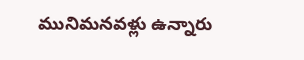మునిమనవళ్లు ఉన్నారు